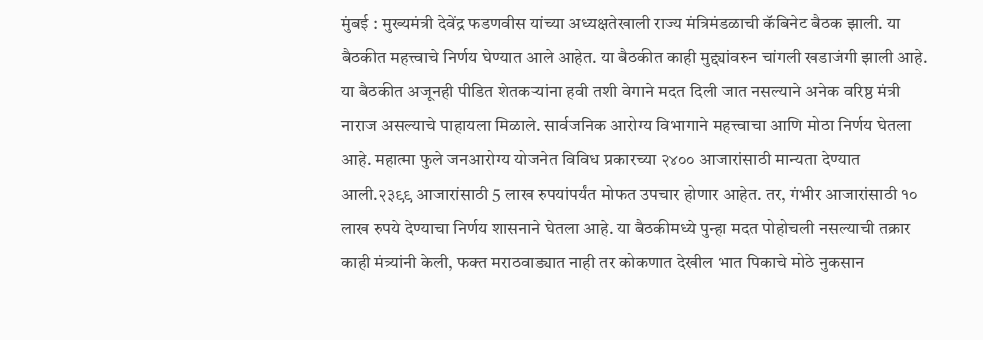मुंबई : मुख्यमंत्री देवेंद्र फडणवीस यांच्या अध्यक्षतेखाली राज्य मंत्रिमंडळाची कॅबिनेट बैठक झाली. या बैठकीत महत्त्वाचे निर्णय घेण्यात आले आहेत. या बैठकीत काही मुद्द्यांवरुन चांगली खडाजंगी झाली आहे. या बैठकीत अजूनही पीडित शेतकऱ्यांना हवी तशी वेगाने मदत दिली जात नसल्याने अनेक वरिष्ठ मंत्री नाराज असल्याचे पाहायला मिळाले. सार्वजनिक आरोग्य विभागाने महत्त्वाचा आणि मोठा निर्णय घेतला आहे. महात्मा फुले जनआरोग्य योजनेत विविध प्रकारच्या २४०० आजारांसाठी मान्यता देण्यात आली.२३९९ आजारांसाठी 5 लाख रुपयांपर्यंत मोफत उपचार होणार आहेत. तर, गंभीर आजारांसाठी १० लाख रुपये देण्याचा निर्णय शासनाने घेतला आहे. या बैठकीमध्ये पुन्हा मदत पोहोचली नसल्याची तक्रार काही मंत्र्यांनी केली, फक्त मराठवाड्यात नाही तर कोकणात देखील भात पिकाचे मोठे नुकसान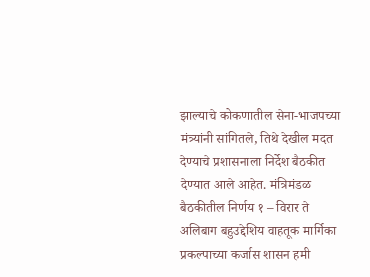झाल्याचे कोकणातील सेना-भाजपच्या मंत्र्यांनी सांगितले, तिथे देखील मदत देण्याचे प्रशासनाला निर्देश बैठकीत देण्यात आले आहेत. मंत्रिमंडळ बैठकीतील निर्णय १ – विरार ते अलिबाग बहुउद्देशिय वाहतूक मार्गिका प्रकल्पाच्या कर्जास शासन हमी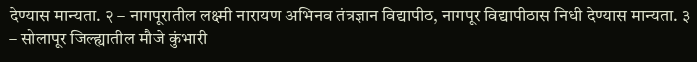देण्यास मान्यता. २ – नागपूरातील लक्ष्मी नारायण अभिनव तंत्रज्ञान विद्यापीठ, नागपूर विद्यापीठास निधी देण्यास मान्यता. ३ – सोलापूर जिल्ह्यातील मौजे कुंभारी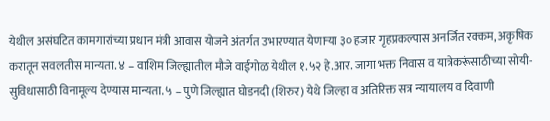येथील असंघटित कामगारांच्या प्रधान मंत्री आवास योजने अंतर्गत उभारण्यात येणाऱ्या ३० हजार गृहप्रकल्पास अनर्जित रक्कम, अकृषिक करातून सवलतीस मान्यता. ४ – वाशिम जिल्ह्यातील मौजे वाईगोळ येथील १.५२ हे.आर. जागा भक्त निवास व यात्रेकरूंसाठीच्या सोयी-सुविधासाठी विनामूल्य देण्यास मान्यता. ५ – पुणे जिल्ह्यात घोडनदी (शिरुर) येथे जिल्हा व अतिरिक्त सत्र न्यायालय व दिवाणी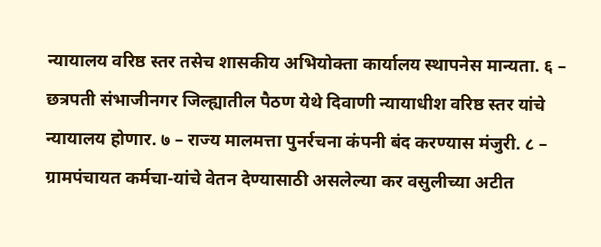न्यायालय वरिष्ठ स्तर तसेच शासकीय अभियोक्ता कार्यालय स्थापनेस मान्यता. ६ – छत्रपती संभाजीनगर जिल्ह्यातील पैठण येथे दिवाणी न्यायाधीश वरिष्ठ स्तर यांचे न्यायालय होणार. ७ – राज्य मालमत्ता पुनर्रचना कंपनी बंद करण्यास मंजुरी. ८ – ग्रामपंचायत कर्मचा-यांचे वेतन देण्यासाठी असलेल्या कर वसुलीच्या अटीत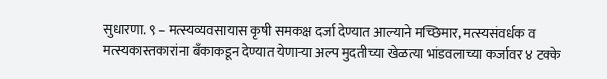सुधारणा. ९ – मत्स्यव्यवसायास कृषी समकक्ष दर्जा देण्यात आल्याने मच्छिमार, मत्स्यसंवर्धक व मत्स्यकास्तकारांना बँकाकडून देण्यात येणाऱ्या अल्प मुदतीच्या खेळत्या भांडवलाच्या कर्जावर ४ टक्के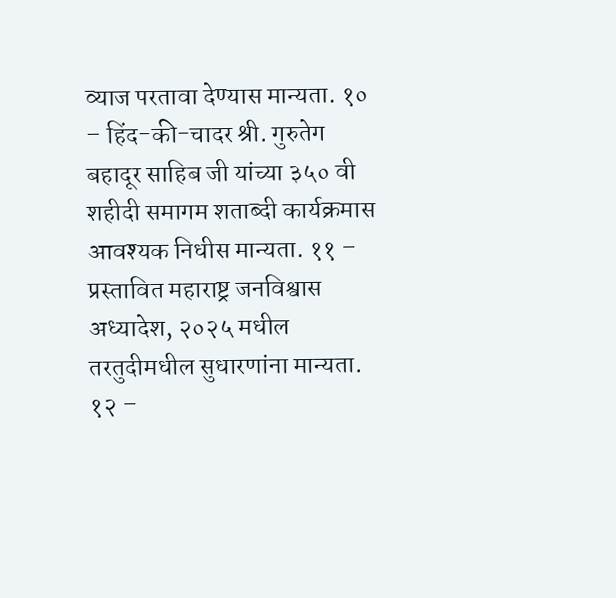व्याज परतावा देण्यास मान्यता. १० – हिंद-की-चादर श्री. गुरुतेग बहादूर साहिब जी यांच्या ३५० वी शहीदी समागम शताब्दी कार्यक्रमास आवश्यक निधीस मान्यता. ११ – प्रस्तावित महाराष्ट्र जनविश्वास अध्यादेश, २०२५ मधील तरतुदीमधील सुधारणांना मान्यता. १२ –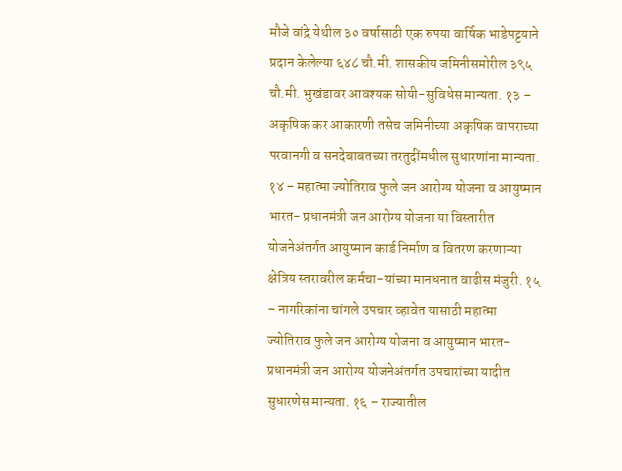मौजे वांद्रे येथील ३० वर्षासाठी एक रुपया वार्षिक भाडेपट्टयाने प्रदान केलेल्या ६४८ चौ.मी. शासकीय जमिनीसमोरील ३९५ चौ.मी. भुखंडावर आवश्यक सोयी-सुविधेस मान्यता. १३ – अकृषिक कर आकारणी तसेच जमिनीच्या अकृषिक वापराच्या परवानगी व सनदेबाबतच्या तरतुदींमधील सुधारणांना मान्यता. १४ – महात्मा ज्योतिराव फुले जन आरोग्य योजना व आयुष्मान भारत- प्रधानमंत्री जन आरोग्य योजना या विस्तारीत योजनेअंतर्गत आयुष्मान कार्ड निर्माण व वितरण करणाऱ्या क्षेत्रिय स्तरावरील कर्मचा-यांच्या मानधनात वाढीस मंजुरी. १५ – नागरिकांना चांगले उपचार व्हावेत यासाठी महात्मा ज्योतिराव फुले जन आरोग्य योजना व आयुष्मान भारत-प्रधानमंत्री जन आरोग्य योजनेअंतर्गत उपचारांच्या यादीत सुधारणेस मान्यता. १६ – राज्यातील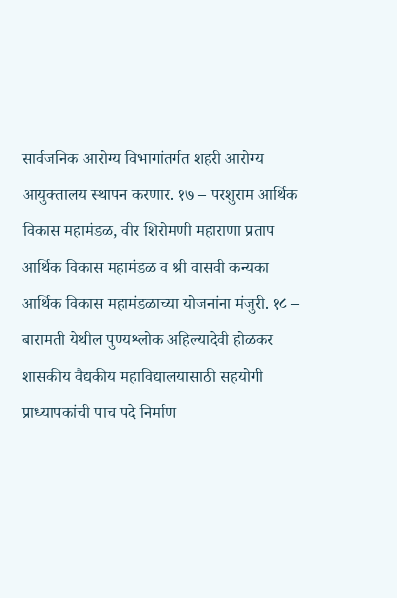सार्वजनिक आरोग्य विभागांतर्गत शहरी आरोग्य आयुक्तालय स्थापन करणार. १७ – परशुराम आर्थिक विकास महामंडळ, वीर शिरोमणी महाराणा प्रताप आर्थिक विकास महामंडळ व श्री वासवी कन्यका आर्थिक विकास महामंडळाच्या योजनांना मंजुरी. १८ – बारामती येथील पुण्यश्लोक अहिल्यादेवी होळकर शासकीय वैद्यकीय महाविद्यालयासाठी सहयोगी प्राध्यापकांची पाच पदे निर्माण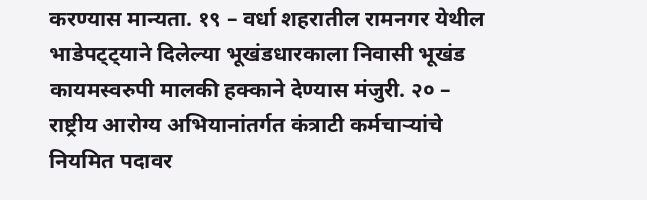करण्यास मान्यता. १९ – वर्धा शहरातील रामनगर येथील भाडेपट्ट्याने दिलेल्या भूखंडधारकाला निवासी भूखंड कायमस्वरुपी मालकी हक्काने देण्यास मंजुरी. २० – राष्ट्रीय आरोग्य अभियानांतर्गत कंत्राटी कर्मचाऱ्यांचे नियमित पदावर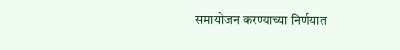समायोजन करण्याच्या निर्णयात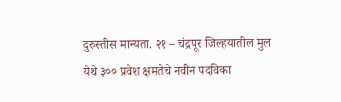दुरुस्तीस मान्यता. २१ – चंद्रपूर जिल्हयातील मुल येथे ३०० प्रवेश क्षमतेचे नवीन पदविका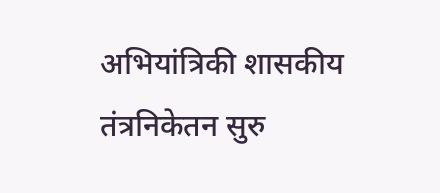अभियांत्रिकी शासकीय तंत्रनिकेतन सुरु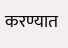करण्यात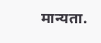मान्यता.